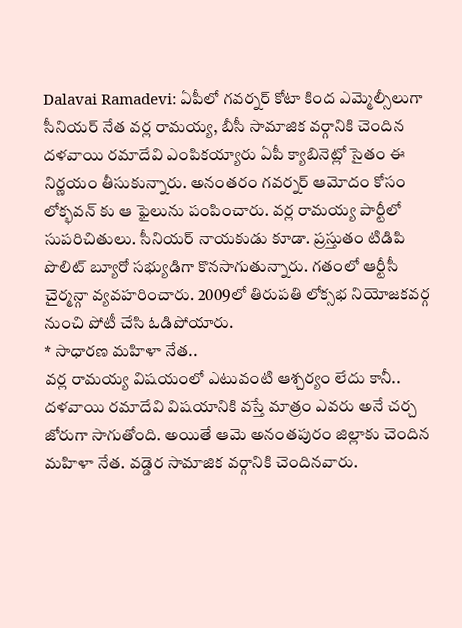Dalavai Ramadevi: ఏపీలో గవర్నర్ కోటా కింద ఎమ్మెల్సీలుగా సీనియర్ నేత వర్ల రామయ్య, బీసీ సామాజిక వర్గానికి చెందిన దళవాయి రమాదేవి ఎంపికయ్యారు ఏపీ క్యాబినెట్లో సైతం ఈ నిర్ణయం తీసుకున్నారు. అనంతరం గవర్నర్ ఆమోదం కోసం లోక్భవన్ కు ఆ ఫైలును పంపించారు. వర్ల రామయ్య పార్టీలో సుపరిచితులు. సీనియర్ నాయకుడు కూడా. ప్రస్తుతం టిడిపి పొలిట్ బ్యూరో సభ్యుడిగా కొనసాగుతున్నారు. గతంలో ఆర్టీసీ చైర్మన్గా వ్యవహరించారు. 2009లో తిరుపతి లోక్సభ నియోజకవర్గ నుంచి పోటీ చేసి ఓడిపోయారు.
* సాధారణ మహిళా నేత..
వర్ల రామయ్య విషయంలో ఎటువంటి ఆశ్చర్యం లేదు కానీ.. దళవాయి రమాదేవి విషయానికి వస్తే మాత్రం ఎవరు అనే చర్చ జోరుగా సాగుతోంది. అయితే ఆమె అనంతపురం జిల్లాకు చెందిన మహిళా నేత. వడ్డెర సామాజిక వర్గానికి చెందినవారు.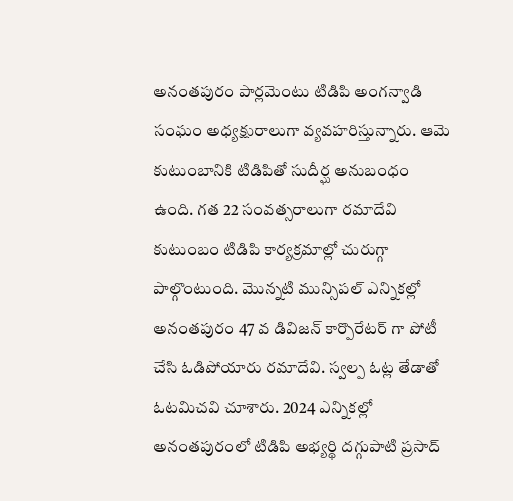అనంతపురం పార్లమెంటు టిడిపి అంగన్వాడి సంఘం అధ్యక్షురాలుగా వ్యవహరిస్తున్నారు. ఆమె కుటుంబానికి టిడిపితో సుదీర్ఘ అనుబంధం ఉంది. గత 22 సంవత్సరాలుగా రమాదేవి కుటుంబం టిడిపి కార్యక్రమాల్లో చురుగ్గా పాల్గొంటుంది. మొన్నటి మున్సిపల్ ఎన్నికల్లో అనంతపురం 47 వ డివిజన్ కార్పొరేటర్ గా పోటీ చేసి ఓడిపోయారు రమాదేవి. స్వల్ప ఓట్ల తేడాతో ఓటమిచవి చూశారు. 2024 ఎన్నికల్లో అనంతపురంలో టిడిపి అభ్యర్థి దగ్గుపాటి ప్రసాద్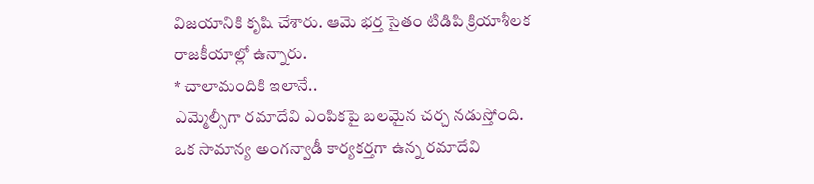విజయానికి కృషి చేశారు. ఆమె భర్త సైతం టిడిపి క్రియాశీలక రాజకీయాల్లో ఉన్నారు.
* చాలామందికి ఇలానే..
ఎమ్మెల్సీగా రమాదేవి ఎంపికపై బలమైన చర్చ నడుస్తోంది. ఒక సామాన్య అంగన్వాడీ కార్యకర్తగా ఉన్న రమాదేవి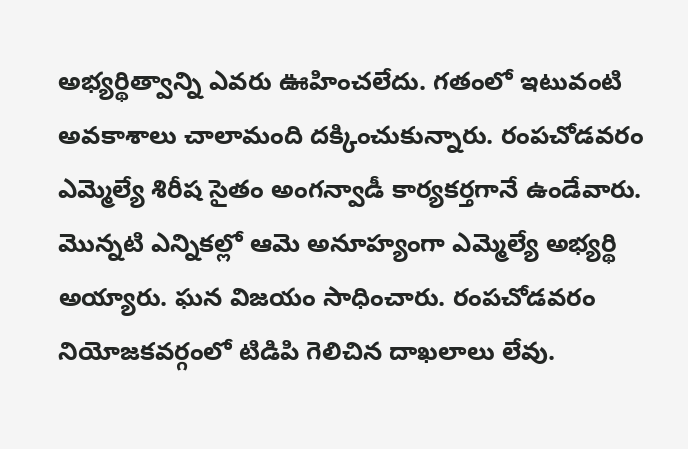అభ్యర్థిత్వాన్ని ఎవరు ఊహించలేదు. గతంలో ఇటువంటి అవకాశాలు చాలామంది దక్కించుకున్నారు. రంపచోడవరం ఎమ్మెల్యే శిరీష సైతం అంగన్వాడీ కార్యకర్తగానే ఉండేవారు. మొన్నటి ఎన్నికల్లో ఆమె అనూహ్యంగా ఎమ్మెల్యే అభ్యర్థి అయ్యారు. ఘన విజయం సాధించారు. రంపచోడవరం నియోజకవర్గంలో టిడిపి గెలిచిన దాఖలాలు లేవు.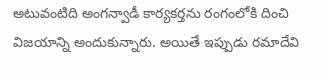అటువంటిది అంగన్వాడీ కార్యకర్తను రంగంలోకి దించి విజయాన్ని అందుకున్నారు. అయితే ఇప్పుడు రమాదేవి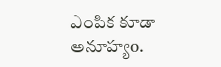ఎంపిక కూడా అనూహ్యo.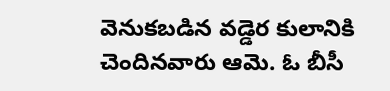వెనుకబడిన వడ్డెర కులానికి చెందినవారు ఆమె. ఓ బీసీ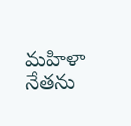మహిళా నేతను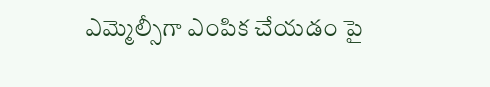ఎమ్మెల్సీగా ఎంపిక చేయడం పై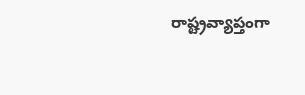రాష్ట్రవ్యాప్తంగా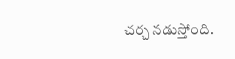చర్చ నడుస్తోంది.